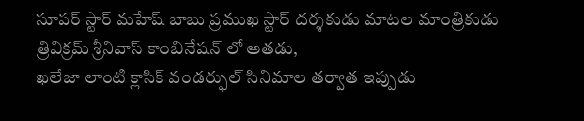సూపర్ స్టార్ మహేష్ బాబు ప్రముఖ స్టార్ దర్శకుడు మాటల మాంత్రికుడు
త్రివిక్రమ్ శ్రీనివాస్ కాంబినేషన్ లో అతడు,
ఖలేజా లాంటి క్లాసిక్ వండర్ఫుల్ సినిమాల తర్వాత ఇప్పుడు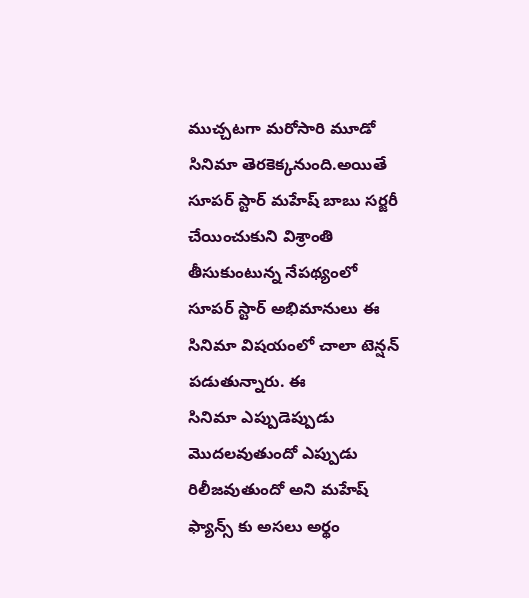ముచ్చటగా మరోసారి మూడో
సినిమా తెరకెక్కనుంది.అయితే
సూపర్ స్టార్ మహేష్ బాబు సర్జరీ చేయించుకుని విశ్రాంతి తీసుకుంటున్న నేపథ్యంలో
సూపర్ స్టార్ అభిమానులు ఈ
సినిమా విషయంలో చాలా టెన్షన్ పడుతున్నారు. ఈ
సినిమా ఎప్పుడెప్పుడు మొదలవుతుందో ఎప్పుడు రిలీజవుతుందో అని మహేష్ ఫ్యాన్స్ కు అసలు అర్థం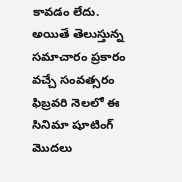కావడం లేదు. అయితే తెలుస్తున్న సమాచారం ప్రకారం వచ్చే సంవత్సరం
ఫిబ్రవరి నెలలో ఈ
సినిమా షూటింగ్ మొదలు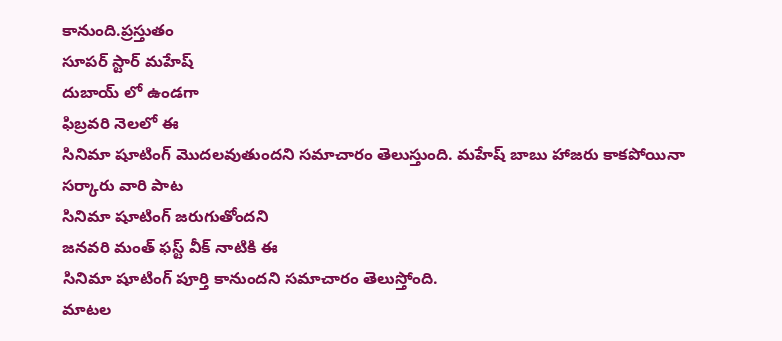కానుంది.ప్రస్తుతం
సూపర్ స్టార్ మహేష్
దుబాయ్ లో ఉండగా
ఫిబ్రవరి నెలలో ఈ
సినిమా షూటింగ్ మొదలవుతుందని సమాచారం తెలుస్తుంది. మహేష్ బాబు హాజరు కాకపోయినా సర్కారు వారి పాట
సినిమా షూటింగ్ జరుగుతోందని
జనవరి మంత్ ఫస్ట్ వీక్ నాటికి ఈ
సినిమా షూటింగ్ పూర్తి కానుందని సమాచారం తెలుస్తోంది.
మాటల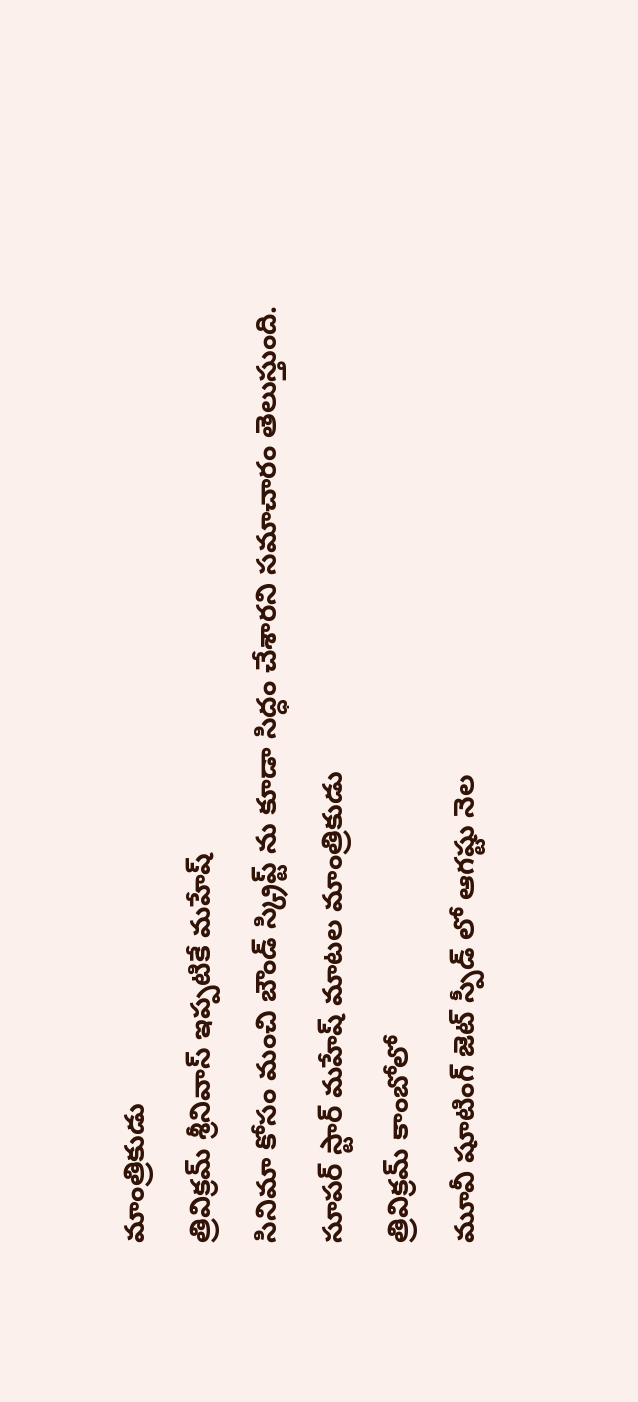మాంత్రికుడు
త్రివిక్రమ్ శ్రీనివాస్ ఇప్పటికే మహేష్
సినిమా కోసం మంచి బౌండ్ స్క్రిప్ట్ ను కూడా సిద్ధం చేశారని సమాచారం తెలుస్తుంది.
సూపర్ స్టార్ మహేష్ మాటల మాంత్రికుడు
త్రివిక్రమ్ కాంబోలో
మూవీ షూటింగ్ జెట్ స్పీడ్ లో ఆగష్టు నెల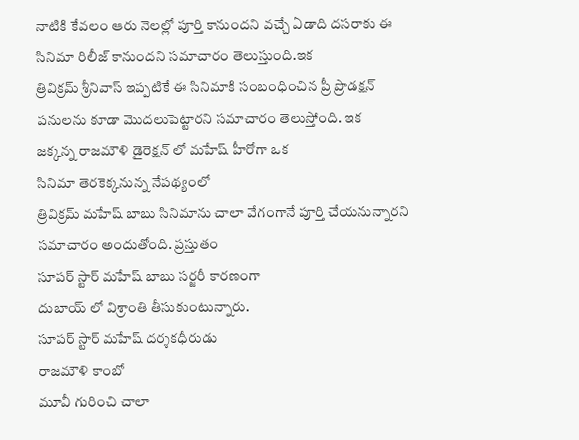నాటికి కేవలం ఆరు నెలల్లో పూర్తి కానుందని వచ్చే ఏడాది దసరాకు ఈ
సినిమా రిలీజ్ కానుందని సమాచారం తెలుస్తుంది.ఇక
త్రివిక్రమ్ శ్రీనివాస్ ఇప్పటికే ఈ సినిమాకి సంబంధించిన ప్రీ ప్రొడక్షన్ పనులను కూడా మొదలుపెట్టారని సమాచారం తెలుస్తోంది. ఇక
జక్కన్న రాజమౌళి డైరెక్షన్ లో మహేష్ హీరోగా ఒక
సినిమా తెరకెక్కనున్న నేపథ్యంలో
త్రివిక్రమ్ మహేష్ బాబు సినిమాను చాలా వేగంగానే పూర్తి చేయనున్నారని సమాచారం అందుతోంది. ప్రస్తుతం
సూపర్ స్టార్ మహేష్ బాబు సర్జరీ కారణంగా
దుబాయ్ లో విశ్రాంతి తీసుకుంటున్నారు.
సూపర్ స్టార్ మహేష్ దర్శకధీరుడు
రాజమౌళి కాంబో
మూవీ గురించి చాలా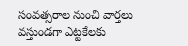సంవత్సరాల నుంచి వార్తలు వస్తుండగా ఎట్టకేలకు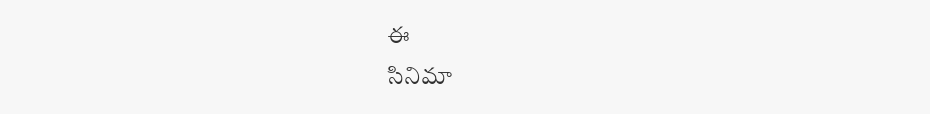ఈ
సినిమా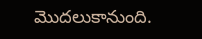మొదలుకానుంది.